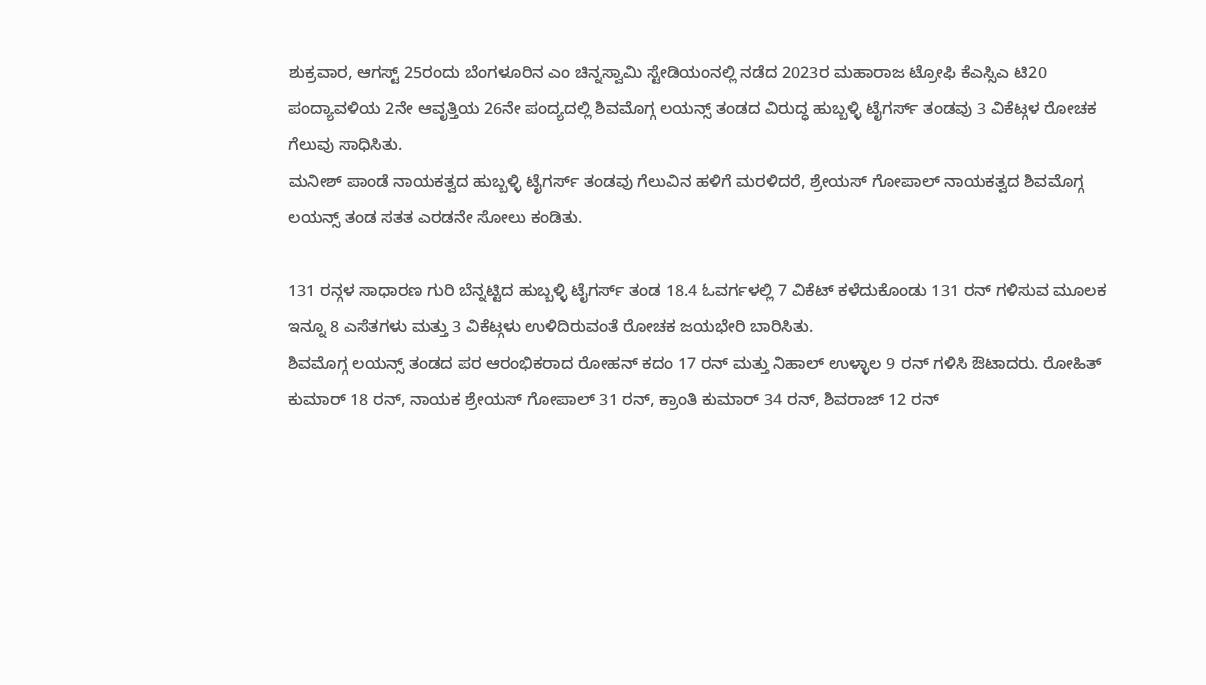ಶುಕ್ರವಾರ, ಆಗಸ್ಟ್ 25ರಂದು ಬೆಂಗಳೂರಿನ ಎಂ ಚಿನ್ನಸ್ವಾಮಿ ಸ್ಟೇಡಿಯಂನಲ್ಲಿ ನಡೆದ 2023ರ ಮಹಾರಾಜ ಟ್ರೋಫಿ ಕೆಎಸ್ಸಿಎ ಟಿ20 ಪಂದ್ಯಾವಳಿಯ 2ನೇ ಆವೃತ್ತಿಯ 26ನೇ ಪಂದ್ಯದಲ್ಲಿ ಶಿವಮೊಗ್ಗ ಲಯನ್ಸ್ ತಂಡದ ವಿರುದ್ಧ ಹುಬ್ಬಳ್ಳಿ ಟೈಗರ್ಸ್ ತಂಡವು 3 ವಿಕೆಟ್ಗಳ ರೋಚಕ ಗೆಲುವು ಸಾಧಿಸಿತು.
ಮನೀಶ್ ಪಾಂಡೆ ನಾಯಕತ್ವದ ಹುಬ್ಬಳ್ಳಿ ಟೈಗರ್ಸ್ ತಂಡವು ಗೆಲುವಿನ ಹಳಿಗೆ ಮರಳಿದರೆ, ಶ್ರೇಯಸ್ ಗೋಪಾಲ್ ನಾಯಕತ್ವದ ಶಿವಮೊಗ್ಗ ಲಯನ್ಸ್ ತಂಡ ಸತತ ಎರಡನೇ ಸೋಲು ಕಂಡಿತು.

131 ರನ್ಗಳ ಸಾಧಾರಣ ಗುರಿ ಬೆನ್ನಟ್ಟಿದ ಹುಬ್ಬಳ್ಳಿ ಟೈಗರ್ಸ್ ತಂಡ 18.4 ಓವರ್ಗಳಲ್ಲಿ 7 ವಿಕೆಟ್ ಕಳೆದುಕೊಂಡು 131 ರನ್ ಗಳಿಸುವ ಮೂಲಕ ಇನ್ನೂ 8 ಎಸೆತಗಳು ಮತ್ತು 3 ವಿಕೆಟ್ಗಳು ಉಳಿದಿರುವಂತೆ ರೋಚಕ ಜಯಭೇರಿ ಬಾರಿಸಿತು.
ಶಿವಮೊಗ್ಗ ಲಯನ್ಸ್ ತಂಡದ ಪರ ಆರಂಭಿಕರಾದ ರೋಹನ್ ಕದಂ 17 ರನ್ ಮತ್ತು ನಿಹಾಲ್ ಉಳ್ಳಾಲ 9 ರನ್ ಗಳಿಸಿ ಔಟಾದರು. ರೋಹಿತ್ ಕುಮಾರ್ 18 ರನ್, ನಾಯಕ ಶ್ರೇಯಸ್ ಗೋಪಾಲ್ 31 ರನ್, ಕ್ರಾಂತಿ ಕುಮಾರ್ 34 ರನ್, ಶಿವರಾಜ್ 12 ರನ್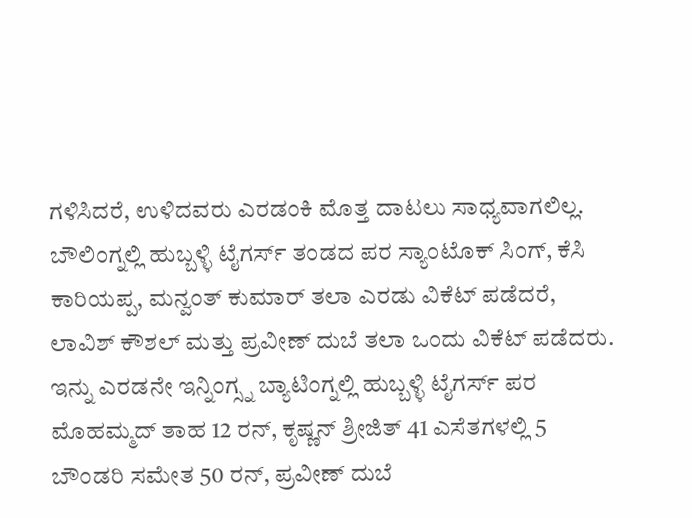ಗಳಿಸಿದರೆ, ಉಳಿದವರು ಎರಡಂಕಿ ಮೊತ್ತ ದಾಟಲು ಸಾಧ್ಯವಾಗಲಿಲ್ಲ.
ಬೌಲಿಂಗ್ನಲ್ಲಿ ಹುಬ್ಬಳ್ಳಿ ಟೈಗರ್ಸ್ ತಂಡದ ಪರ ಸ್ಯಾಂಟೊಕ್ ಸಿಂಗ್, ಕೆಸಿ ಕಾರಿಯಪ್ಪ, ಮನ್ವಂತ್ ಕುಮಾರ್ ತಲಾ ಎರಡು ವಿಕೆಟ್ ಪಡೆದರೆ, ಲಾವಿಶ್ ಕೌಶಲ್ ಮತ್ತು ಪ್ರವೀಣ್ ದುಬೆ ತಲಾ ಒಂದು ವಿಕೆಟ್ ಪಡೆದರು.
ಇನ್ನು ಎರಡನೇ ಇನ್ನಿಂಗ್ಸ್ನ ಬ್ಯಾಟಿಂಗ್ನಲ್ಲಿ ಹುಬ್ಬಳ್ಳಿ ಟೈಗರ್ಸ್ ಪರ ಮೊಹಮ್ಮದ್ ತಾಹ 12 ರನ್, ಕೃಷ್ಣನ್ ಶ್ರೀಜಿತ್ 41 ಎಸೆತಗಳಲ್ಲಿ 5 ಬೌಂಡರಿ ಸಮೇತ 50 ರನ್, ಪ್ರವೀಣ್ ದುಬೆ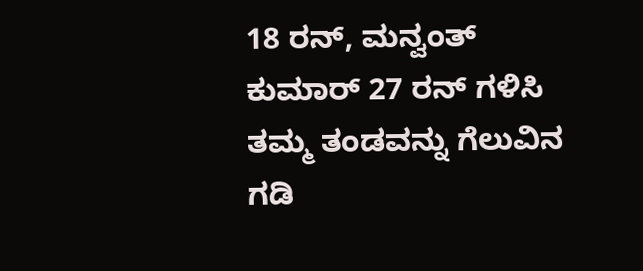18 ರನ್, ಮನ್ವಂತ್ ಕುಮಾರ್ 27 ರನ್ ಗಳಿಸಿ ತಮ್ಮ ತಂಡವನ್ನು ಗೆಲುವಿನ ಗಡಿ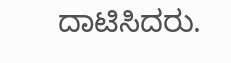ದಾಟಿಸಿದರು.